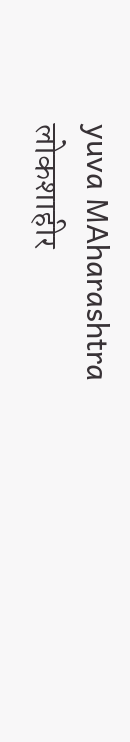yuva MAharashtra लोकशाहीर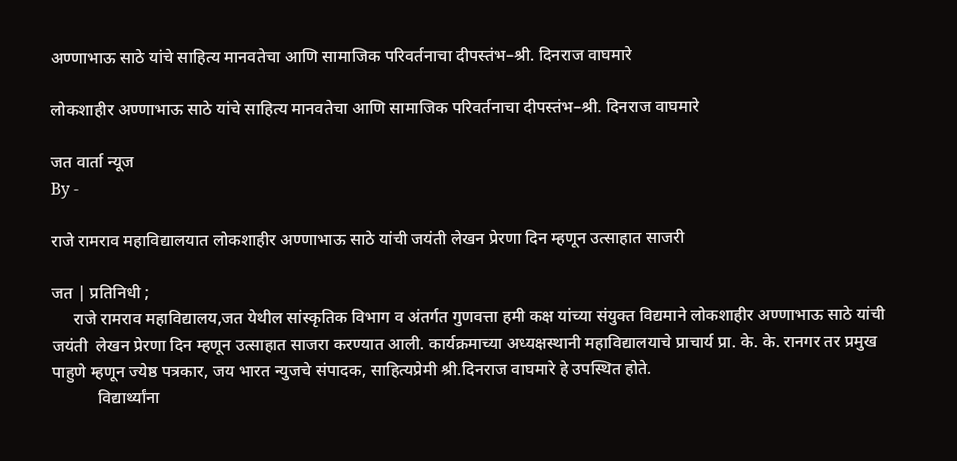अण्णाभाऊ साठे यांचे साहित्य मानवतेचा आणि सामाजिक परिवर्तनाचा दीपस्तंभ–श्री. दिनराज वाघमारे

लोकशाहीर अण्णाभाऊ साठे यांचे साहित्य मानवतेचा आणि सामाजिक परिवर्तनाचा दीपस्तंभ–श्री. दिनराज वाघमारे

जत वार्ता न्यूज
By -

राजे रामराव महाविद्यालयात लोकशाहीर अण्णाभाऊ साठे यांची जयंती लेखन प्रेरणा दिन म्हणून उत्साहात साजरी

जत | प्रतिनिधी ;
     राजे रामराव महाविद्यालय,जत येथील सांस्कृतिक विभाग व अंतर्गत गुणवत्ता हमी कक्ष यांच्या संयुक्त विद्यमाने लोकशाहीर अण्णाभाऊ साठे यांची जयंती  लेखन प्रेरणा दिन म्हणून उत्साहात साजरा करण्यात आली. कार्यक्रमाच्या अध्यक्षस्थानी महाविद्यालयाचे प्राचार्य प्रा. के. के. रानगर तर प्रमुख पाहुणे म्हणून ज्येष्ठ पत्रकार, जय भारत न्युजचे संपादक, साहित्यप्रेमी श्री.दिनराज वाघमारे हे उपस्थित होते.
           विद्यार्थ्यांना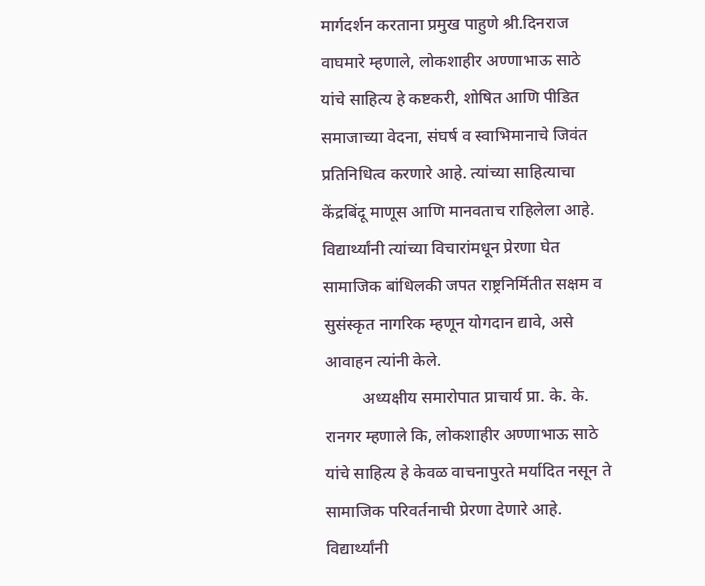मार्गदर्शन करताना प्रमुख पाहुणे श्री.दिनराज वाघमारे म्हणाले, लोकशाहीर अण्णाभाऊ साठे यांचे साहित्य हे कष्टकरी, शोषित आणि पीडित समाजाच्या वेदना, संघर्ष व स्वाभिमानाचे जिवंत प्रतिनिधित्व करणारे आहे. त्यांच्या साहित्याचा केंद्रबिंदू माणूस आणि मानवताच राहिलेला आहे. विद्यार्थ्यांनी त्यांच्या विचारांमधून प्रेरणा घेत सामाजिक बांधिलकी जपत राष्ट्रनिर्मितीत सक्षम व सुसंस्कृत नागरिक म्हणून योगदान द्यावे, असे आवाहन त्यांनी केले.
         अध्यक्षीय समारोपात प्राचार्य प्रा. के. के. रानगर म्हणाले कि, लोकशाहीर अण्णाभाऊ साठे यांचे साहित्य हे केवळ वाचनापुरते मर्यादित नसून ते सामाजिक परिवर्तनाची प्रेरणा देणारे आहे. विद्यार्थ्यांनी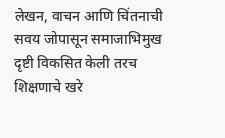लेखन, वाचन आणि चिंतनाची सवय जोपासून समाजाभिमुख दृष्टी विकसित केली तरच शिक्षणाचे खरे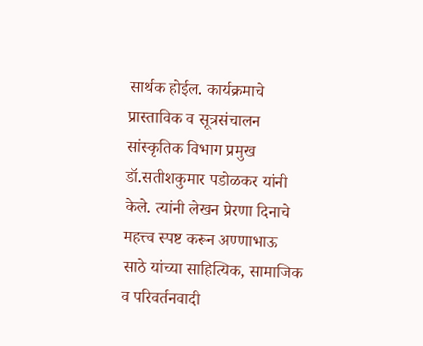सार्थक होईल. कार्यक्रमाचे प्रास्ताविक व सूत्रसंचालन सांस्कृतिक विभाग प्रमुख डॉ.सतीशकुमार पडोळकर यांनी केले. त्यांनी लेखन प्रेरणा दिनाचे महत्त्व स्पष्ट करून अण्णाभाऊ साठे यांच्या साहित्यिक, सामाजिक व परिवर्तनवादी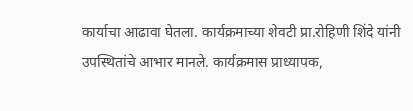कार्याचा आढावा घेतला. कार्यक्रमाच्या शेवटी प्रा.रोहिणी शिंदे यांनी उपस्थितांचे आभार मानले. कार्यक्रमास प्राध्यापक,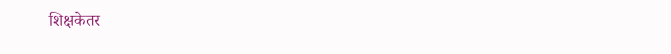शिक्षकेतर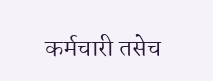कर्मचारी तसेच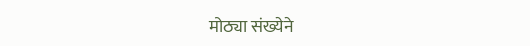मोठ्या संख्येने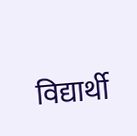विद्यार्थी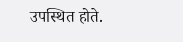उपस्थित होते.